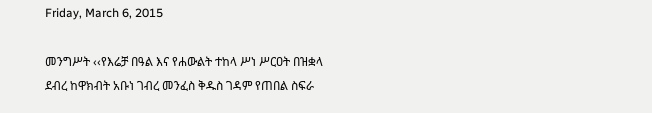Friday, March 6, 2015

መንግሥት ‹‹የእሬቻ በዓል እና የሐውልት ተከላ ሥነ ሥርዐት በዝቋላ ደብረ ከዋክብት አቡነ ገብረ መንፈስ ቅዱስ ገዳም የጠበል ስፍራ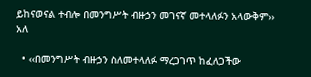ይከናወናል ተብሎ በመንግሥት ብዙኃን መገናኛ መተላለፉን አላውቅም›› አለ

  • ‹‹በመንግሥት ብዙኃን ስለመተላለፉ ማረጋገጥ ከፈለጋችው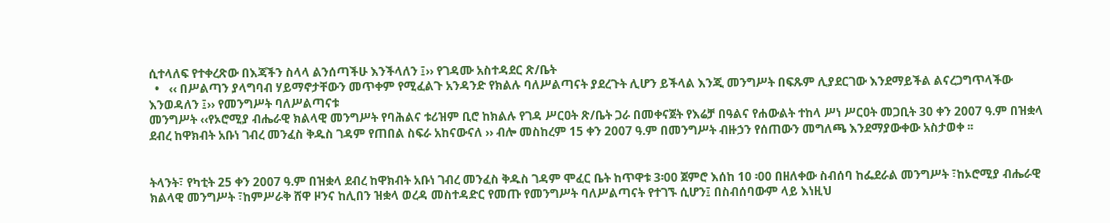ሲተላለፍ የተቀረጽው በእጃችን ስላላ ልንሰጣችሁ እንችላለን ፤›› የገዳሙ አስተዳደር ጽ/ቤት
  •   ‹‹ በሥልጣን ያላግባብ ሃይማኖታቸውን መጥቀም የሚፈልጉ አንዳንድ የክልሉ ባለሥልጣናት ያደረጉት ሊሆን ይችላል እንጂ መንግሥት በፍጹም ሊያደርገው እንደማይችል ልናረጋግጥላችው እንወዳለን ፤›› የመንግሥት ባለሥልጣናቱ
መንግሥት ‹‹የኦሮሚያ ብሔራዊ ክልላዊ መንግሥት የባሕልና ቱሪዝም ቢሮ ከክልሉ የገዳ ሥርዐት ጽ/ቤት ጋራ በመቀናጀት የእሬቻ በዓልና የሐውልት ተከላ ሥነ ሥርዐት መጋቢት 30 ቀን 2007 ዓ.ም በዝቋላ ደብረ ከዋክብት አቡነ ገብረ መንፈስ ቅዱስ ገዳም የጠበል ስፍራ አከናውናለ ›› ብሎ መስከረም 15 ቀን 2007 ዓ.ም በመንግሥት ብዙኃን የሰጠውን መግለጫ እንደማያውቀው አስታወቀ ፡፡


ትላንት፣ የካቲት 25 ቀን 2007 ዓ.ም በዝቋላ ደብረ ከዋክብት አቡነ ገብረ መንፈስ ቅዱስ ገዳም ሞፈር ቤት ከጥዋቱ 3፡00 ጀምሮ እሰከ 10 ፡00 በዘለቀው ስብሰባ ከፌደራል መንግሥት ፣ከኦሮሚያ ብሔራዊ ክልላዊ መንግሥት ፣ከምሥራቅ ሸዋ ዞንና ከሊበን ዝቋላ ወረዳ መስተዳድር የመጡ የመንግሥት ባለሥልጣናት የተገኙ ሲሆን፤ በስብሰባውም ላይ እነዚህ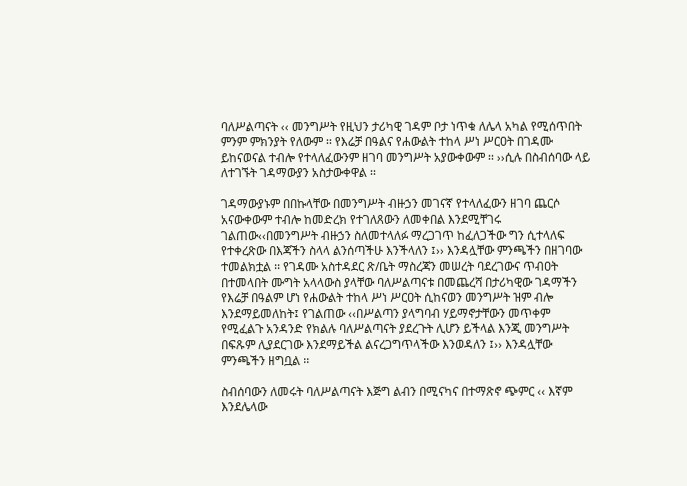ባለሥልጣናት ‹‹ መንግሥት የዚህን ታሪካዊ ገዳም ቦታ ነጥቁ ለሌላ አካል የሚሰጥበት ምንም ምክንያት የለውም ፡፡ የእሬቻ በዓልና የሐውልት ተከላ ሥነ ሥርዐት በገዳሙ ይከናወናል ተብሎ የተላለፈውንም ዘገባ መንግሥት አያውቀውም ፡፡ ››ሲሉ በስብሰባው ላይ ለተገኙት ገዳማውያን አስታውቀዋል ፡፡

ገዳማውያኑም በበኩላቸው በመንግሥት ብዙኃን መገናኛ የተላለፈውን ዘገባ ጨርሶ አናውቀውም ተብሎ ከመድረክ የተገለጸውን ለመቀበል እንደሚቸገሩ ገልጠው‹‹በመንግሥት ብዙኃን ስለመተላለፉ ማረጋገጥ ከፈለጋችው ግን ሲተላለፍ የተቀረጽው በእጃችን ስላላ ልንሰጣችሁ እንችላለን ፤›› እንዳሏቸው ምንጫችን በዘገባው ተመልክቷል ፡፡ የገዳሙ አስተዳደር ጽ/ቤት ማስረጃን መሠረት ባደረገውና ጥብዐት በተመላበት ሙግት አላላውስ ያላቸው ባለሥልጣናቱ በመጨረሻ በታሪካዊው ገዳማችን የእሬቻ በዓልም ሆነ የሐውልት ተከላ ሥነ ሥርዐት ሲከናወን መንግሥት ዝም ብሎ እንደማይመለከት፤ የገልጠው ‹‹በሥልጣን ያላግባብ ሃይማኖታቸውን መጥቀም የሚፈልጉ አንዳንድ የክልሉ ባለሥልጣናት ያደረጉት ሊሆን ይችላል እንጂ መንግሥት በፍጹም ሊያደርገው እንደማይችል ልናረጋግጥላችው እንወዳለን ፤›› እንዳሏቸው ምንጫችን ዘግቧል ፡፡

ስብሰባውን ለመሩት ባለሥልጣናት እጅግ ልብን በሚናካና በተማጽኖ ጭምር ‹‹ እኛም እንደሌላው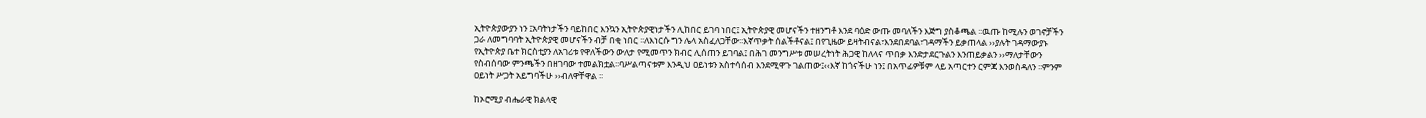ኢትዮጵያውያን ነን ፤አባትነታችን ባይከበር እንኳን ኢትዮጵያዊነታችን ሊከበር ይገባ ነበር፤ ኢትዮጵያዊ መሆናችን ተዘንግቶ እንደ ባዕድ ውጡ መባለችን እጅግ ያስቆጫል ፡፡ዉጡ ከሚሉን ወገኖቻችን ጋራ ለመግባባት ኢትዮጵያዊ መሆናችን ብቻ በቂ ነበር ፡፡ለእነርሱ ግን ሌላ አስፈለጋቸው፡፡እኛጥቃት ሰልችቶናል፤ በየጊዜው ይዛትብናል፣እንደበደባል፣ገዳማችን ይቃጠላል ››ያሉት ገዳማውያኑ የኢትዮጵያ ቤተ ክርስቲያን ለአገሪቱ የዋለችውን ውለታ የሚመጥን ክብር ሊሰጠን ይገባል፤ በሕገ መንግሥቱ መሠረትነት ሕጋዊ ከለላና ጥበቃ እንድታደርጉልን እንጠይቃልን ››ማለታቸውን የስብሰባው ምንጫችን በዘገባው ተመልክቷል፡፡ባሥልጣናቱም እንዲህ ዐይነቱን አስተሳሰብ እንደሚዋጉ ገልጠው፤‹‹እኛ ከጎናችሁ ነን፤ በአጥፊዎቹም ላይ አጣርተን ርምጃ እንወስዳለን ፡፡ምንም ዐይነት ሥጋት አይግባችሁ ››ብለዋቸዋል ፡፡

ከኦሮሚያ ብሔራዊ ክልላዊ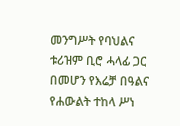መንግሥት የባህልና ቱሪዝም ቢሮ ሓላፊ ጋር በመሆን የእሬቻ በዓልና የሐውልት ተከላ ሥነ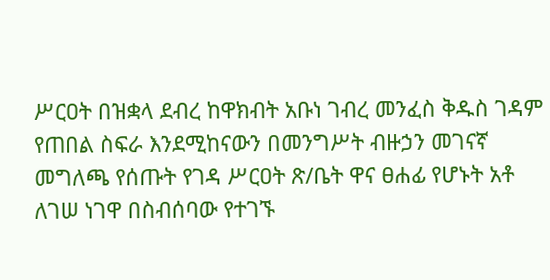ሥርዐት በዝቋላ ደብረ ከዋክብት አቡነ ገብረ መንፈስ ቅዱስ ገዳም የጠበል ስፍራ እንደሚከናውን በመንግሥት ብዙኃን መገናኛ መግለጫ የሰጡት የገዳ ሥርዐት ጽ/ቤት ዋና ፀሐፊ የሆኑት አቶ ለገሠ ነገዋ በስብሰባው የተገኙ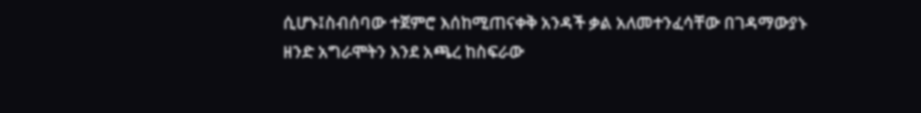ሲሆኑ፤ስብሰባው ተጀምሮ እሰከሚጠናቀቅ አንዳች ቃል አለመተንፈሳቸው በገዳማውያኑ ዘንድ አግራሞትን እንደ አጫረ ከስፍራው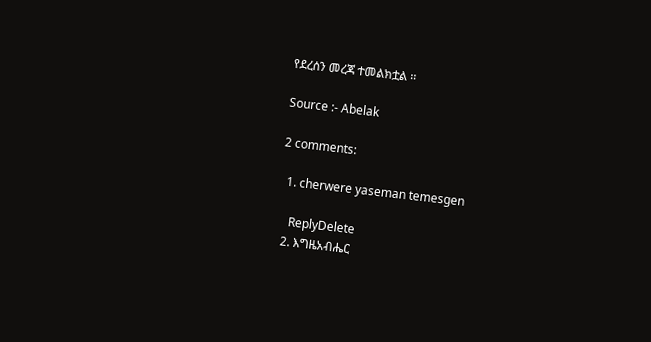የደረሰን መረጃ ተመልክቷል ፡፡

Source :- Abelak

2 comments:

  1. cherwere yaseman temesgen

    ReplyDelete
  2. እግዜአብሔር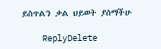ይስጥልን ቃል ህይወት ያሰማችሁ

    ReplyDelete